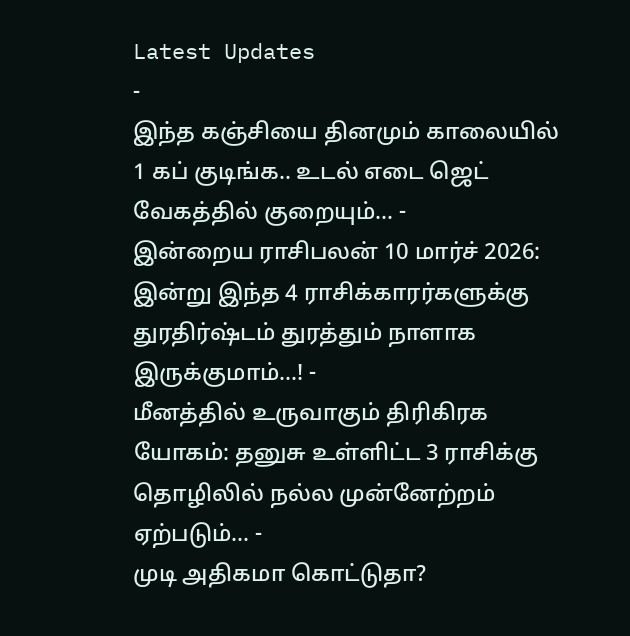Latest Updates
-
இந்த கஞ்சியை தினமும் காலையில் 1 கப் குடிங்க.. உடல் எடை ஜெட் வேகத்தில் குறையும்... -
இன்றைய ராசிபலன் 10 மார்ச் 2026: இன்று இந்த 4 ராசிக்காரர்களுக்கு துரதிர்ஷ்டம் துரத்தும் நாளாக இருக்குமாம்...! -
மீனத்தில் உருவாகும் திரிகிரக யோகம்: தனுசு உள்ளிட்ட 3 ராசிக்கு தொழிலில் நல்ல முன்னேற்றம் ஏற்படும்... -
முடி அதிகமா கொட்டுதா?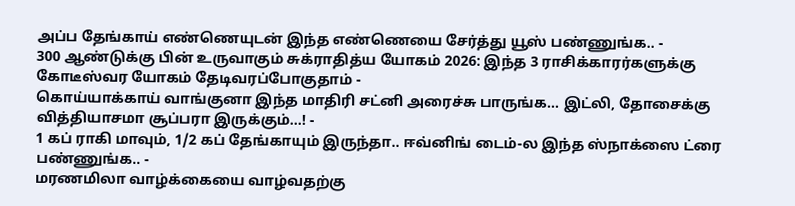அப்ப தேங்காய் எண்ணெயுடன் இந்த எண்ணெயை சேர்த்து யூஸ் பண்ணுங்க.. -
300 ஆண்டுக்கு பின் உருவாகும் சுக்ராதித்ய யோகம் 2026: இந்த 3 ராசிக்காரர்களுக்கு கோடீஸ்வர யோகம் தேடிவரப்போகுதாம் -
கொய்யாக்காய் வாங்குனா இந்த மாதிரி சட்னி அரைச்சு பாருங்க... இட்லி, தோசைக்கு வித்தியாசமா சூப்பரா இருக்கும்...! -
1 கப் ராகி மாவும், 1/2 கப் தேங்காயும் இருந்தா.. ஈவ்னிங் டைம்-ல இந்த ஸ்நாக்ஸை ட்ரை பண்ணுங்க.. -
மரணமிலா வாழ்க்கையை வாழ்வதற்கு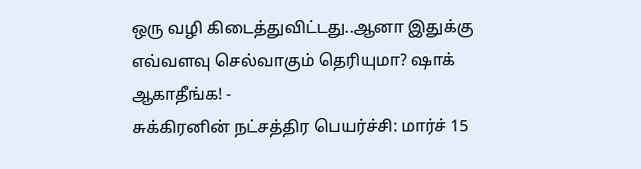ஒரு வழி கிடைத்துவிட்டது..ஆனா இதுக்கு எவ்வளவு செல்வாகும் தெரியுமா? ஷாக் ஆகாதீங்க! -
சுக்கிரனின் நட்சத்திர பெயர்ச்சி: மார்ச் 15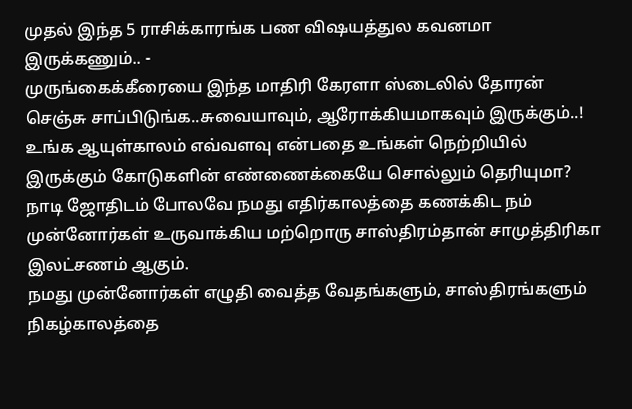முதல் இந்த 5 ராசிக்காரங்க பண விஷயத்துல கவனமா இருக்கணும்.. -
முருங்கைக்கீரையை இந்த மாதிரி கேரளா ஸ்டைலில் தோரன் செஞ்சு சாப்பிடுங்க..சுவையாவும், ஆரோக்கியமாகவும் இருக்கும்..!
உங்க ஆயுள்காலம் எவ்வளவு என்பதை உங்கள் நெற்றியில் இருக்கும் கோடுகளின் எண்ணைக்கையே சொல்லும் தெரியுமா?
நாடி ஜோதிடம் போலவே நமது எதிர்காலத்தை கணக்கிட நம் முன்னோர்கள் உருவாக்கிய மற்றொரு சாஸ்திரம்தான் சாமுத்திரிகா இலட்சணம் ஆகும்.
நமது முன்னோர்கள் எழுதி வைத்த வேதங்களும், சாஸ்திரங்களும் நிகழ்காலத்தை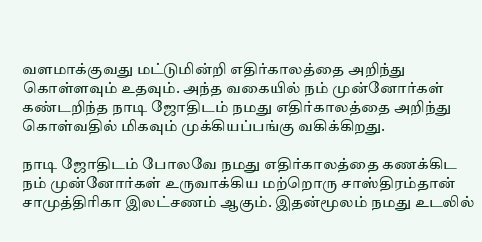வளமாக்குவது மட்டுமின்றி எதிர்காலத்தை அறிந்து கொள்ளவும் உதவும். அந்த வகையில் நம் முன்னோர்கள் கண்டறிந்த நாடி ஜோதிடம் நமது எதிர்காலத்தை அறிந்து கொள்வதில் மிகவும் முக்கியப்பங்கு வகிக்கிறது.

நாடி ஜோதிடம் போலவே நமது எதிர்காலத்தை கணக்கிட நம் முன்னோர்கள் உருவாக்கிய மற்றொரு சாஸ்திரம்தான் சாமுத்திரிகா இலட்சணம் ஆகும். இதன்மூலம் நமது உடலில்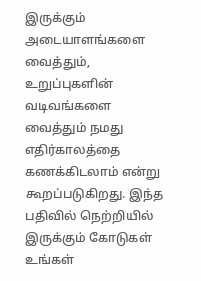இருக்கும் அடையாளங்களை வைத்தும், உறுப்புகளின் வடிவங்களை வைத்தும் நமது எதிர்காலத்தை கணக்கிடலாம் என்று கூறப்படுகிறது. இந்த பதிவில் நெற்றியில் இருக்கும் கோடுகள் உங்கள்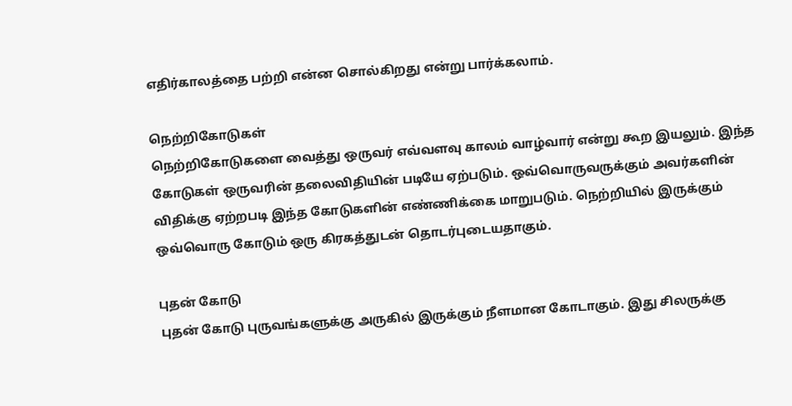எதிர்காலத்தை பற்றி என்ன சொல்கிறது என்று பார்க்கலாம்.

நெற்றிகோடுகள்
நெற்றிகோடுகளை வைத்து ஒருவர் எவ்வளவு காலம் வாழ்வார் என்று கூற இயலும். இந்த கோடுகள் ஒருவரின் தலைவிதியின் படியே ஏற்படும். ஒவ்வொருவருக்கும் அவர்களின் விதிக்கு ஏற்றபடி இந்த கோடுகளின் எண்ணிக்கை மாறுபடும். நெற்றியில் இருக்கும் ஒவ்வொரு கோடும் ஒரு கிரகத்துடன் தொடர்புடையதாகும்.

புதன் கோடு
புதன் கோடு புருவங்களுக்கு அருகில் இருக்கும் நீளமான கோடாகும். இது சிலருக்கு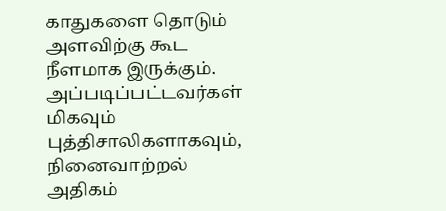காதுகளை தொடும் அளவிற்கு கூட நீளமாக இருக்கும். அப்படிப்பட்டவர்கள் மிகவும் புத்திசாலிகளாகவும், நினைவாற்றல் அதிகம்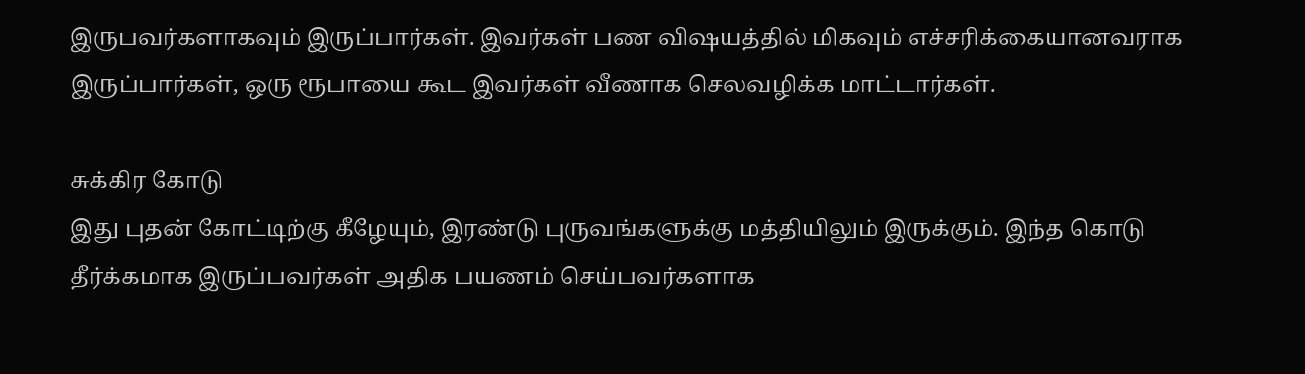இருபவர்களாகவும் இருப்பார்கள். இவர்கள் பண விஷயத்தில் மிகவும் எச்சரிக்கையானவராக இருப்பார்கள், ஒரு ரூபாயை கூட இவர்கள் வீணாக செலவழிக்க மாட்டார்கள்.

சுக்கிர கோடு
இது புதன் கோட்டிற்கு கீழேயும், இரண்டு புருவங்களுக்கு மத்தியிலும் இருக்கும். இந்த கொடு தீர்க்கமாக இருப்பவர்கள் அதிக பயணம் செய்பவர்களாக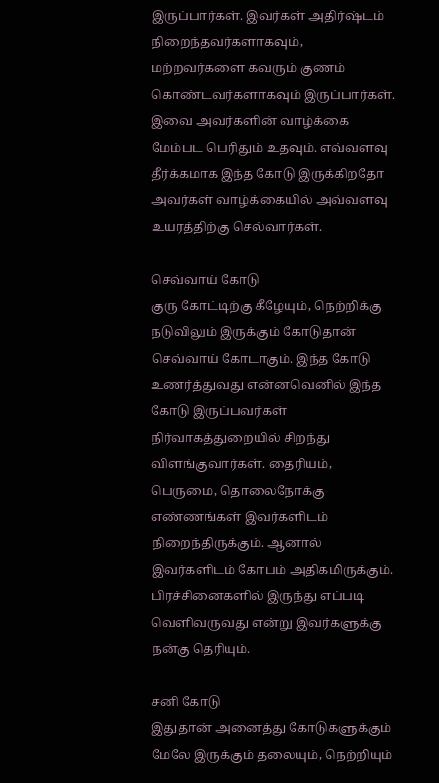இருப்பார்கள். இவர்கள் அதிர்ஷ்டம் நிறைந்தவர்களாகவும், மற்றவர்களை கவரும் குணம் கொண்டவர்களாகவும் இருப்பார்கள். இவை அவர்களின் வாழ்க்கை மேம்பட பெரிதும் உதவும். எவ்வளவு தீர்க்கமாக இந்த கோடு இருக்கிறதோ அவர்கள் வாழ்க்கையில் அவ்வளவு உயரத்திற்கு செல்வார்கள்.

செவ்வாய் கோடு
குரு கோட்டிற்கு கீழேயும், நெற்றிக்கு நடுவிலும் இருக்கும் கோடுதான் செவ்வாய் கோடாகும். இந்த கோடு உணர்த்துவது என்னவெனில் இந்த கோடு இருப்பவர்கள் நிர்வாகத்துறையில் சிறந்து விளங்குவார்கள். தைரியம், பெருமை, தொலைநோக்கு எண்ணங்கள் இவர்களிடம் நிறைந்திருக்கும். ஆனால் இவர்களிடம் கோபம் அதிகமிருக்கும். பிரச்சினைகளில் இருந்து எப்படி வெளிவருவது என்று இவர்களுக்கு நன்கு தெரியும்.

சனி கோடு
இதுதான் அனைத்து கோடுகளுக்கும் மேலே இருக்கும் தலையும், நெற்றியும்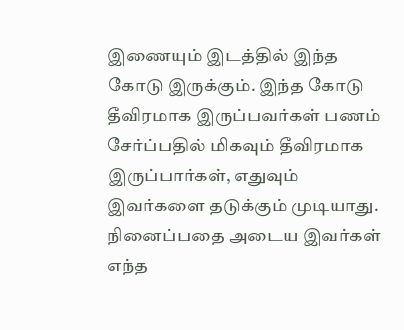இணையும் இடத்தில் இந்த கோடு இருக்கும். இந்த கோடு தீவிரமாக இருப்பவர்கள் பணம் சேர்ப்பதில் மிகவும் தீவிரமாக இருப்பார்கள், எதுவும் இவர்களை தடுக்கும் முடியாது. நினைப்பதை அடைய இவர்கள் எந்த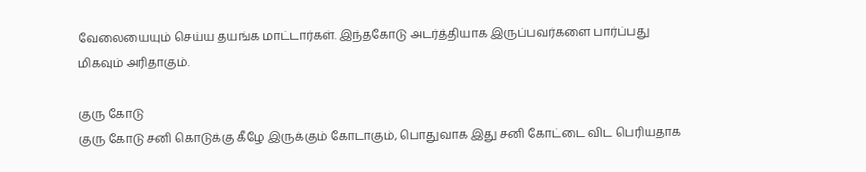வேலையையும் செய்ய தயங்க மாட்டார்கள். இந்தகோடு அடர்த்தியாக இருப்பவர்களை பார்ப்பது மிகவும் அரிதாகும்.

குரு கோடு
குரு கோடு சனி கொடுக்கு கீழே இருக்கும் கோடாகும், பொதுவாக இது சனி கோட்டை விட பெரியதாக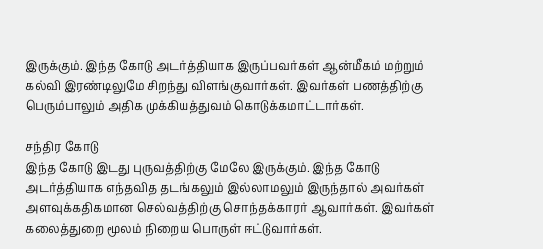இருக்கும். இந்த கோடு அடர்த்தியாக இருப்பவர்கள் ஆன்மீகம் மற்றும் கல்வி இரண்டிலுமே சிறந்து விளங்குவார்கள். இவர்கள் பணத்திற்கு பெரும்பாலும் அதிக முக்கியத்துவம் கொடுக்கமாட்டார்கள்.

சந்திர கோடு
இந்த கோடு இடது புருவத்திற்கு மேலே இருக்கும். இந்த கோடு அடர்த்தியாக எந்தவித தடங்கலும் இல்லாமலும் இருந்தால் அவர்கள் அளவுக்கதிகமான செல்வத்திற்கு சொந்தக்காரர் ஆவார்கள். இவர்கள் கலைத்துறை மூலம் நிறைய பொருள் ஈட்டுவார்கள்.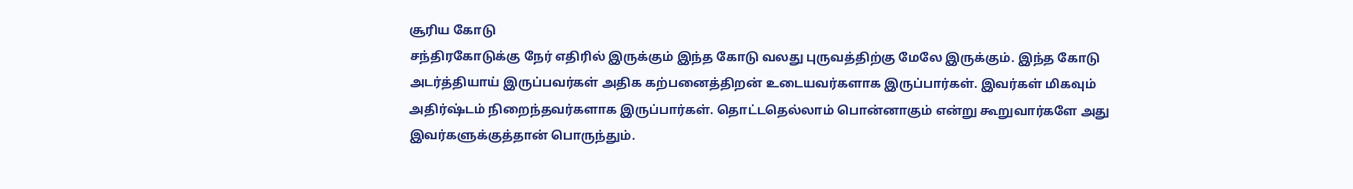சூரிய கோடு
சந்திரகோடுக்கு நேர் எதிரில் இருக்கும் இந்த கோடு வலது புருவத்திற்கு மேலே இருக்கும். இந்த கோடு அடர்த்தியாய் இருப்பவர்கள் அதிக கற்பனைத்திறன் உடையவர்களாக இருப்பார்கள். இவர்கள் மிகவும் அதிர்ஷ்டம் நிறைந்தவர்களாக இருப்பார்கள். தொட்டதெல்லாம் பொன்னாகும் என்று கூறுவார்களே அது இவர்களுக்குத்தான் பொருந்தும்.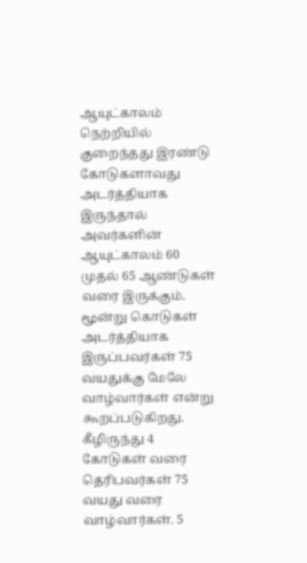ஆயுட்காலம்
நெற்றியில் குறைந்தது இரண்டு கோடுகளாவது அடர்த்தியாக இருந்தால் அவர்களின் ஆயுட்காலம் 60 முதல் 65 ஆண்டுகள் வரை இருக்கும். மூன்று கொடுகள் அடர்த்தியாக இருப்பவர்கள் 75 வயதுக்கு மேலே வாழ்வார்கள் என்று கூறப்படுகிறது. கீழிருந்து 4 கோடுகள் வரை தெரிபவர்கள் 75 வயது வரை வாழ்வார்கள். 5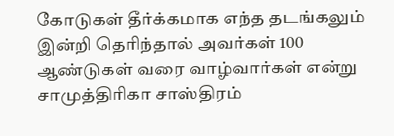கோடுகள் தீர்க்கமாக எந்த தடங்கலும் இன்றி தெரிந்தால் அவர்கள் 100 ஆண்டுகள் வரை வாழ்வார்கள் என்று சாமுத்திரிகா சாஸ்திரம்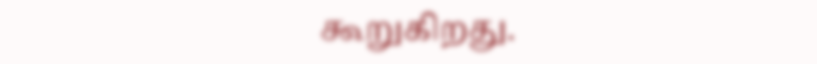கூறுகிறது.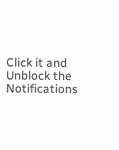Click it and Unblock the Notifications